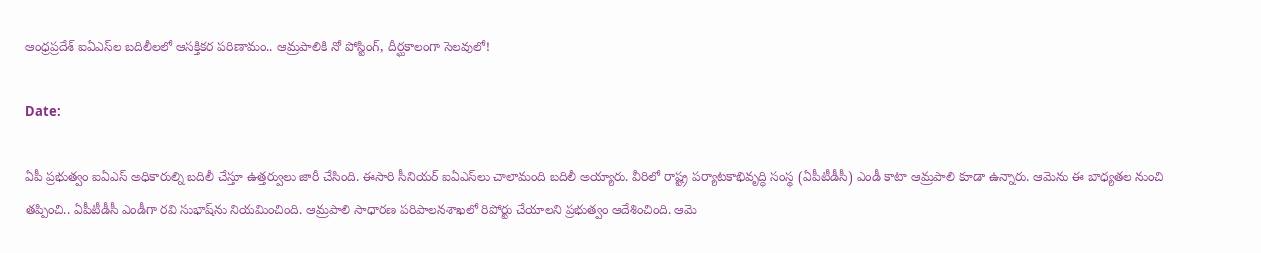ఆంధ్రప్రదేశ్ ఐఏఎస్‌ల బదిలీలలో ఆసక్తికర పరిణామం.. ఆమ్రపాలికి నో పోస్టింగ్, దీర్ఘకాలంగా సెలవులో!

Date:

ఏపీ ప్రభుత్వం ఐఏఎస్ అధికారుల్ని బదిలీ చేస్తూ ఉత్తర్వులు జారీ చేసింది. ఈసారి సీనియర్ ఐఏఎస్‌లు చాలామంది బదిలీ అయ్యారు. వీరిలో రాష్ట్ర పర్యాటకాభివృద్ధి సంస్థ (ఏపీటీడీసీ) ఎండీ కాటా ఆమ్రపాలి కూడా ఉన్నారు. ఆమెను ఈ బాధ్యతల నుంచి తప్పించి.. ఏపీటీడీసీ ఎండీగా రవి సుభాష్‌ను నియమించింది. ఆమ్రపాలి సాధారణ పరిపాలనశాఖలో రిపోర్టు చేయాలని ప్రభుత్వం ఆదేశించింది. ఆమె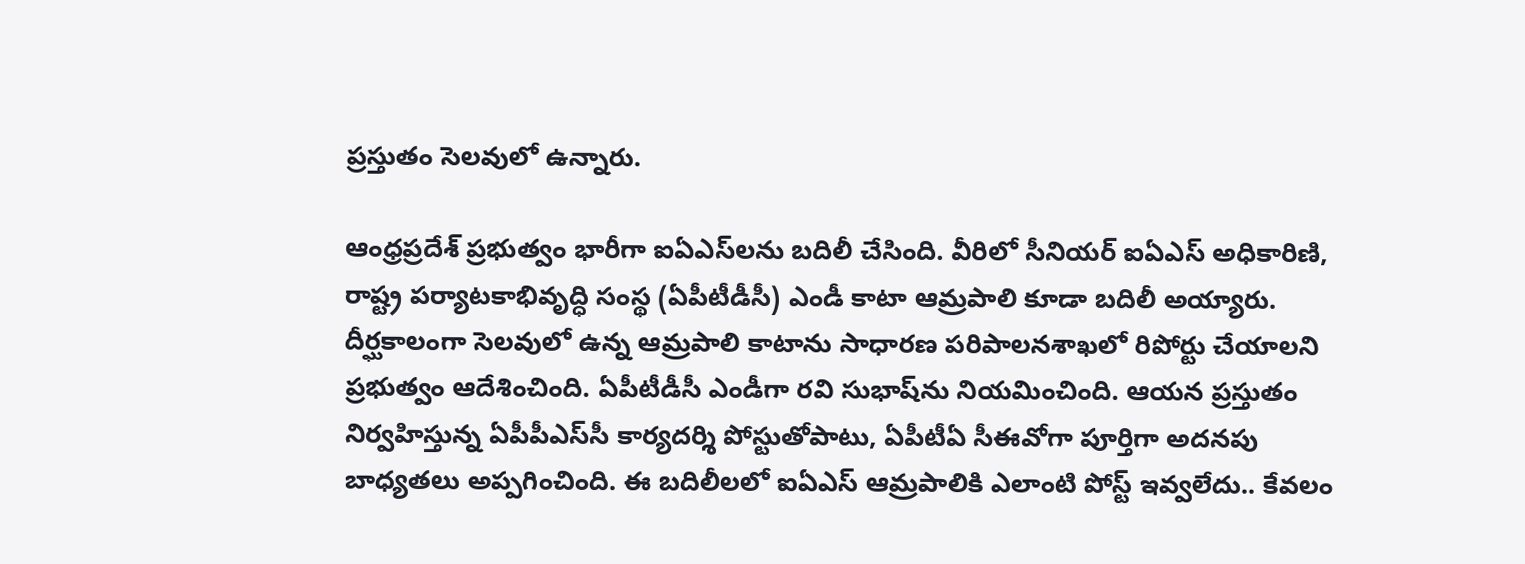ప్రస్తుతం సెలవులో ఉన్నారు.

ఆంధ్రప్రదేశ్ ప్రభుత్వం భారీగా ఐఏఎస్‌లను బదిలీ చేసింది. వీరిలో సీనియర్ ఐఏఎస్ అధికారిణి, రాష్ట్ర పర్యాటకాభివృద్ధి సంస్థ (ఏపీటీడీసీ) ఎండీ కాటా ఆమ్రపాలి కూడా బదిలీ అయ్యారు. దీర్ఘకాలంగా సెలవులో ఉన్న ఆమ్రపాలి కాటాను సాధారణ పరిపాలనశాఖలో రిపోర్టు చేయాలని ప్రభుత్వం ఆదేశించింది. ఏపీటీడీసీ ఎండీగా రవి సుభాష్‌ను నియమించింది. ఆయన ప్రస్తుతం నిర్వహిస్తున్న ఏపీపీఎస్‌సీ కార్యదర్శి పోస్టుతోపాటు, ఏపీటీఏ సీఈవోగా పూర్తిగా అదనపు బాధ్యతలు అప్పగించింది. ఈ బదిలీలలో ఐఏఎస్ ఆమ్రపాలికి ఎలాంటి పోస్ట్ ఇవ్వలేదు.. కేవలం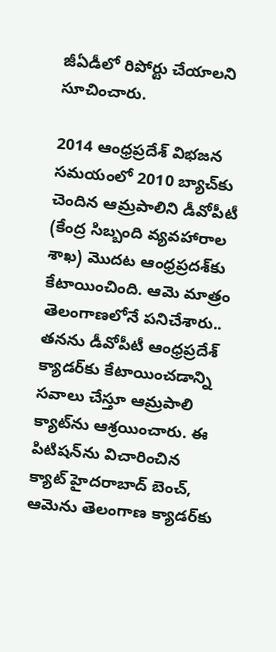జీఏడీలో రిపోర్టు చేయాలని సూచించారు.

2014 ఆంధ్రప్రదేశ్ విభజన సమయంలో 2010 బ్యాచ్‌కు చెందిన ఆమ్రపాలిని డీవోపీటీ (కేంద్ర సిబ్బంది వ్యవహారాల శాఖ) మొదట ఆంధ్రప్రదశ్‌కు కేటాయించింది. ఆమె మాత్రం తెలంగాణలోనే పనిచేశారు.. తనను డీవోపీటీ ఆంధ్రప్రదేశ్ క్యాడర్‌కు కేటాయించడాన్ని సవాలు చేస్తూ ఆమ్రపాలి క్యాట్‌ను ఆశ్రయించారు. ఈ పిటిషన్‌ను విచారించిన క్యాట్ హైదరాబాద్ బెంచ్, ఆమెను తెలంగాణ క్యాడర్‌కు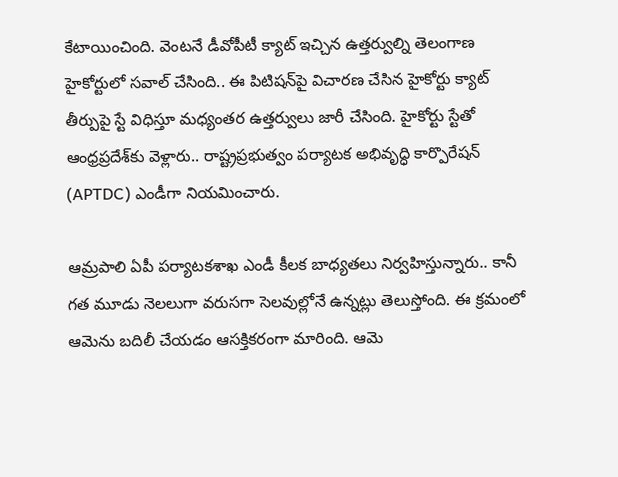కేటాయించింది. వెంటనే డీవోపీటీ క్యాట్ ఇచ్చిన ఉత్తర్వుల్ని తెలంగాణ హైకోర్టులో సవాల్ చేసింది.. ఈ పిటిషన్‌పై విచారణ చేసిన హైకోర్టు క్యాట్ తీర్పుపై స్టే విధిస్తూ మధ్యంతర ఉత్తర్వులు జారీ చేసింది. హైకోర్టు స్టేతో ఆంధ్రప్రదేశ్‌కు వెళ్లారు.. రాష్ట్రప్రభుత్వం పర్యాటక అభివృద్ధి కార్పొరేషన్ (APTDC) ఎండీగా నియమించారు.

ఆమ్రపాలి ఏపీ పర్యాటకశాఖ ఎండీ కీలక బాధ్యతలు నిర్వహిస్తున్నారు.. కానీ గత మూడు నెలలుగా వరుసగా సెలవుల్లోనే ఉన్నట్లు తెలుస్తోంది. ఈ క్రమంలో ఆమెను బదిలీ చేయడం ఆసక్తికరంగా మారింది. ఆమె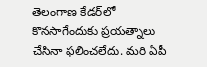తెలంగాణ కేడర్‌లో కొనసాగేందుకు ప్రయత్నాలు చేసినా ఫలించలేదు. మరి ఏపీ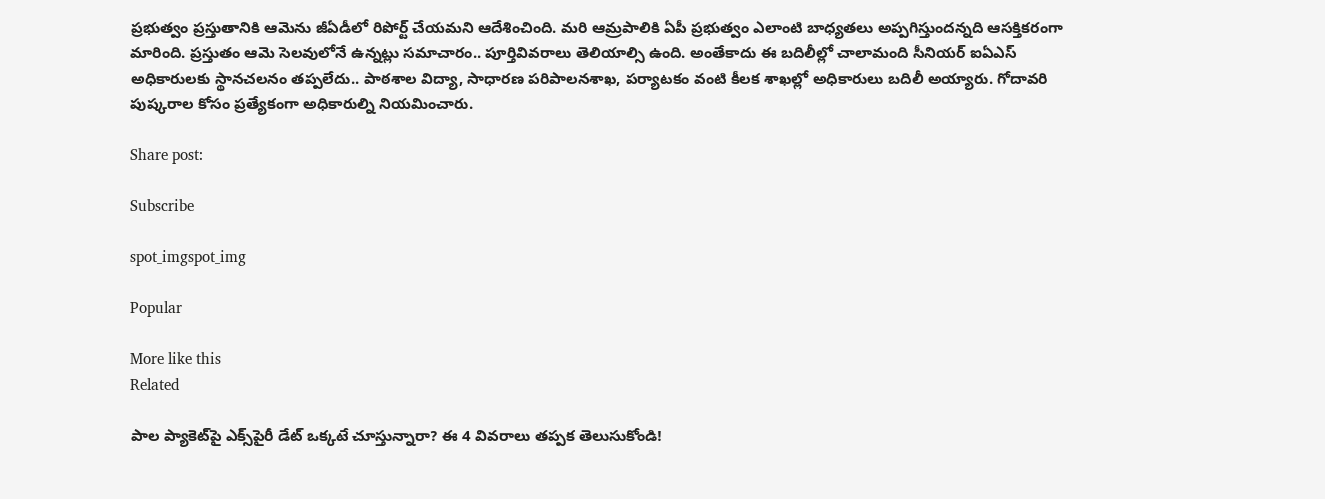ప్రభుత్వం ప్రస్తుతానికి ఆమెను జీఏడీలో రిపోర్ట్ చేయమని ఆదేశించింది. మరి ఆమ్రపాలికి ఏపీ ప్రభుత్వం ఎలాంటి బాధ్యతలు అప్పగిస్తుందన్నది ఆసక్తికరంగా మారింది. ప్రస్తుతం ఆమె సెలవులోనే ఉన్నట్లు సమాచారం.. పూర్తివివరాలు తెలియాల్సి ఉంది. అంతేకాదు ఈ బదిలీల్లో చాలామంది సీనియర్ ఐఏఎస్ అధికారులకు స్థానచలనం తప్పలేదు.. పాఠశాల విద్యా, సాధారణ పరిపాలనశాఖ, పర్యాటకం వంటి కీలక శాఖల్లో అధికారులు బదిలీ అయ్యారు. గోదావరి పుష్కరాల కోసం ప్రత్యేకంగా అధికారుల్ని నియమించారు.

Share post:

Subscribe

spot_imgspot_img

Popular

More like this
Related

పాల ప్యాకెట్‌పై ఎక్స్‌పైరీ డేట్ ఒక్కటే చూస్తున్నారా? ఈ 4 వివరాలు తప్పక తెలుసుకోండి!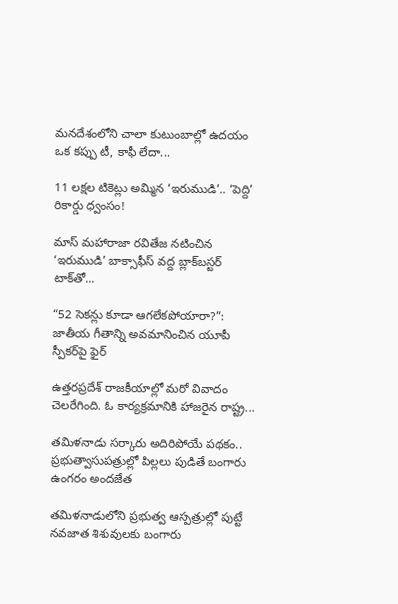మనదేశంలోని చాలా కుటుంబాల్లో ఉదయం ఒక కప్పు టీ, కాఫీ లేదా...

11 లక్షల టికెట్లు అమ్మిన ‘ఇరుముడి’.. ‘పెద్ది’ రికార్డు ధ్వంసం!

మాస్ మహారాజా రవితేజ నటించిన ‘ఇరుముడి’ బాక్సాఫీస్ వద్ద బ్లాక్‌బస్టర్ టాక్‌తో...

“52 సెకన్లు కూడా ఆగలేకపోయారా?”: జాతీయ గీతాన్ని అవమానించిన యూపీ స్పీకర్‌పై ఫైర్

ఉత్తరప్రదేశ్ రాజకీయాల్లో మరో వివాదం చెలరేగింది. ఓ కార్యక్రమానికి హాజరైన రాష్ట్ర...

తమిళనాడు సర్కారు అదిరిపోయే పథకం.. ప్రభుత్వాసుపత్రుల్లో పిల్లలు పుడితే బంగారు ఉంగరం అందజేత

తమిళనాడులోని ప్రభుత్వ ఆస్పత్రుల్లో పుట్టే నవజాత శిశువులకు బంగారు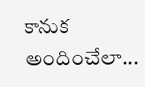కానుక అందించేలా...